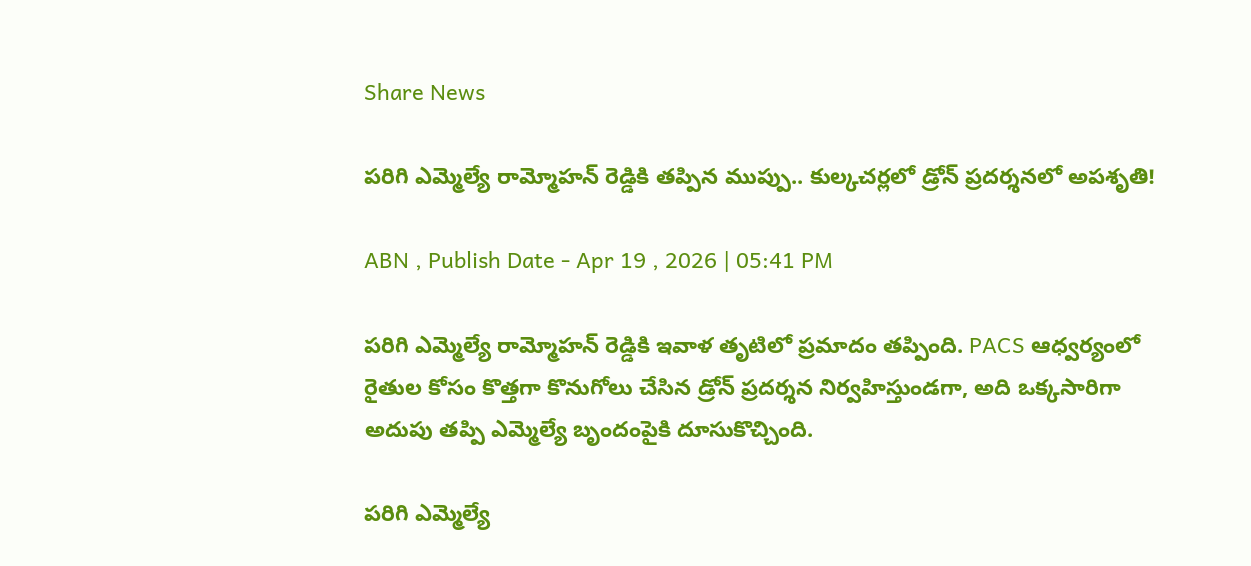Share News

పరిగి ఎమ్మెల్యే రామ్మోహన్ రెడ్డికి తప్పిన ముప్పు.. కుల్కచర్లలో డ్రోన్ ప్రదర్శనలో అపశృతి!

ABN , Publish Date - Apr 19 , 2026 | 05:41 PM

పరిగి ఎమ్మెల్యే రామ్మోహన్ రెడ్డికి ఇవాళ తృటిలో ప్రమాదం తప్పింది. PACS ఆధ్వర్యంలో రైతుల కోసం కొత్తగా కొనుగోలు చేసిన డ్రోన్ ప్రదర్శన నిర్వహిస్తుండగా, అది ఒక్కసారిగా అదుపు తప్పి ఎమ్మెల్యే బృందంపైకి దూసుకొచ్చింది.

పరిగి ఎమ్మెల్యే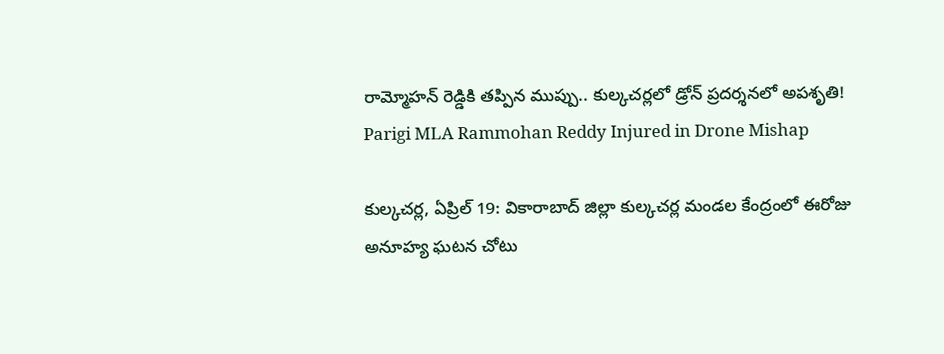రామ్మోహన్ రెడ్డికి తప్పిన ముప్పు.. కుల్కచర్లలో డ్రోన్ ప్రదర్శనలో అపశృతి!
Parigi MLA Rammohan Reddy Injured in Drone Mishap

కుల్కచర్ల, ఏప్రిల్ 19: వికారాబాద్ జిల్లా కుల్కచర్ల మండల కేంద్రంలో ఈరోజు అనూహ్య ఘటన చోటు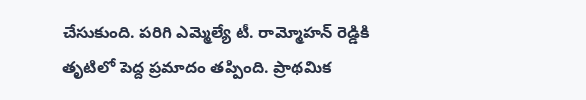చేసుకుంది. పరిగి ఎమ్మెల్యే టీ. రామ్మోహన్ రెడ్డికి తృటిలో పెద్ద ప్రమాదం తప్పింది. ప్రాథమిక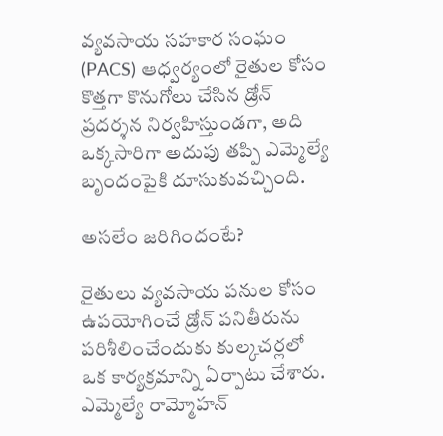వ్యవసాయ సహకార సంఘం (PACS) ఆధ్వర్యంలో రైతుల కోసం కొత్తగా కొనుగోలు చేసిన డ్రోన్ ప్రదర్శన నిర్వహిస్తుండగా, అది ఒక్కసారిగా అదుపు తప్పి ఎమ్మెల్యే బృందంపైకి దూసుకువచ్చింది.

అసలేం జరిగిందంటే?

రైతులు వ్యవసాయ పనుల కోసం ఉపయోగించే డ్రోన్ పనితీరును పరిశీలించేందుకు కుల్కచర్లలో ఒక కార్యక్రమాన్ని ఏర్పాటు చేశారు. ఎమ్మెల్యే రామ్మోహన్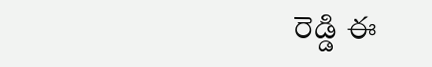రెడ్డి ఈ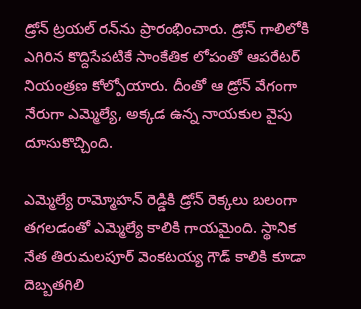డ్రోన్ ట్రయల్ రన్‌ను ప్రారంభించారు. డ్రోన్ గాలిలోకి ఎగిరిన కొద్దిసేపటికే సాంకేతిక లోపంతో ఆపరేటర్ నియంత్రణ కోల్పోయారు. దీంతో ఆ డ్రోన్ వేగంగా నేరుగా ఎమ్మెల్యే, అక్కడ ఉన్న నాయకుల వైపు దూసుకొచ్చింది.

ఎమ్మెల్యే రామ్మోహన్ రెడ్డికి డ్రోన్ రెక్కలు బలంగా తగలడంతో ఎమ్మెల్యే కాలికి గాయమైంది. స్థానిక నేత తిరుమలపూర్ వెంకటయ్య గౌడ్ కాలికి కూడా దెబ్బతగిలి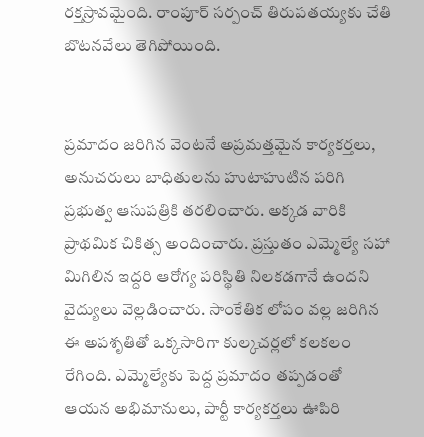రక్తస్రావమైంది. రాంపూర్ సర్పంచ్ తిరుపతయ్యకు చేతి బొటనవేలు తెగిపోయింది.


ప్రమాదం జరిగిన వెంటనే అప్రమత్తమైన కార్యకర్తలు, అనుచరులు బాధితులను హుటాహుటిన పరిగి ప్రభుత్వ ఆసుపత్రికి తరలించారు. అక్కడ వారికి ప్రాథమిక చికిత్స అందించారు. ప్రస్తుతం ఎమ్మెల్యే సహా మిగిలిన ఇద్దరి ఆరోగ్య పరిస్థితి నిలకడగానే ఉందని వైద్యులు వెల్లడించారు. సాంకేతిక లోపం వల్ల జరిగిన ఈ అపశృతితో ఒక్కసారిగా కుల్కచర్లలో కలకలం రేగింది. ఎమ్మెల్యేకు పెద్ద ప్రమాదం తప్పడంతో ఆయన అభిమానులు, పార్టీ కార్యకర్తలు ఊపిరి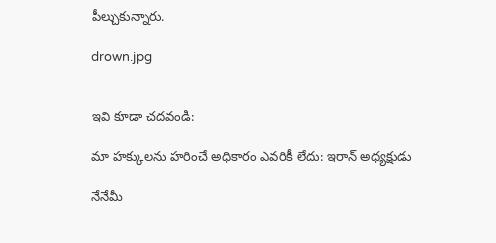పీల్చుకున్నారు.

drown.jpg


ఇవి కూడా చదవండి:

మా హక్కులను హరించే అధికారం ఎవరికీ లేదు: ఇరాన్ అధ్యక్షుడు

నేనేమీ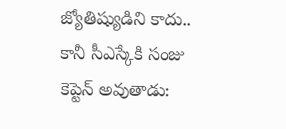జ్యోతిష్యుడిని కాదు.. కానీ సీఎస్కేకి సంజు కెప్టెన్ అవుతాడు: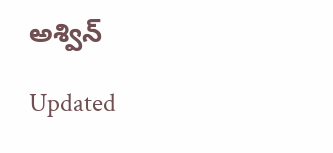అశ్విన్

Updated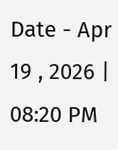Date - Apr 19 , 2026 | 08:20 PM